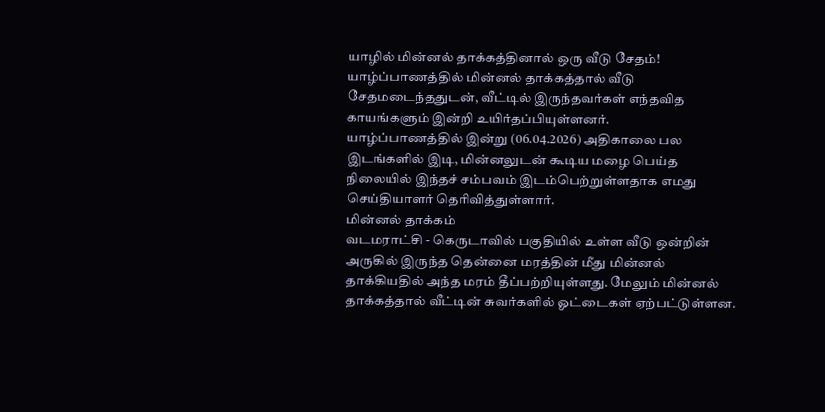யாழில் மின்னல் தாக்கத்தினால் ஒரு வீடு சேதம்!
யாழ்ப்பாணத்தில் மின்னல் தாக்கத்தால் வீடு சேதமடைந்ததுடன், வீட்டில் இருந்தவர்கள் எந்தவித காயங்களும் இன்றி உயிர்தப்பியுள்ளனர்.
யாழ்ப்பாணத்தில் இன்று (06.04.2026) அதிகாலை பல இடங்களில் இடி, மின்னலுடன் கூடிய மழை பெய்த நிலையில் இந்தச் சம்பவம் இடம்பெற்றுள்ளதாக எமது செய்தியாளர் தெரிவித்துள்ளார்.
மின்னல் தாக்கம்
வடமராட்சி - கெருடாவில் பகுதியில் உள்ள வீடு ஒன்றின் அருகில் இருந்த தென்னை மரத்தின் மீது மின்னல் தாக்கியதில் அந்த மரம் தீப்பற்றியுள்ளது. மேலும் மின்னல் தாக்கத்தால் வீட்டின் சுவர்களில் ஓட்டைகள் ஏற்பட்டுள்ளன.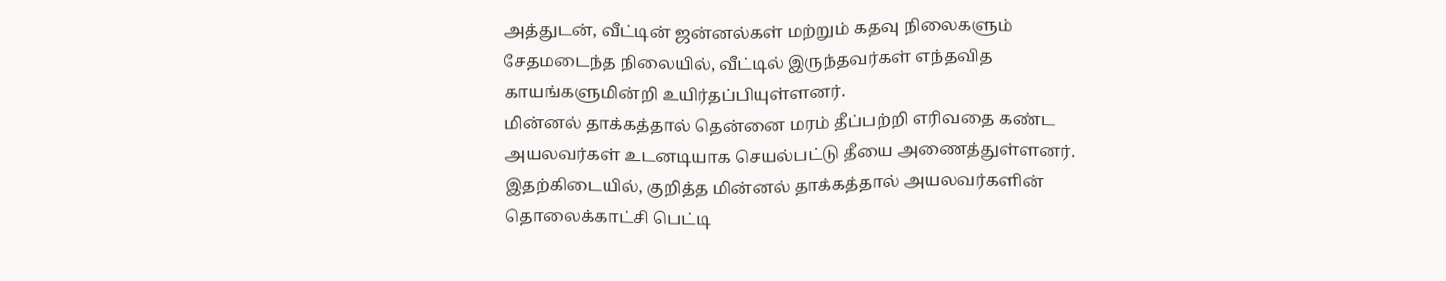அத்துடன், வீட்டின் ஜன்னல்கள் மற்றும் கதவு நிலைகளும் சேதமடைந்த நிலையில், வீட்டில் இருந்தவர்கள் எந்தவித காயங்களுமின்றி உயிர்தப்பியுள்ளனர்.
மின்னல் தாக்கத்தால் தென்னை மரம் தீப்பற்றி எரிவதை கண்ட அயலவர்கள் உடனடியாக செயல்பட்டு தீயை அணைத்துள்ளனர்.
இதற்கிடையில், குறித்த மின்னல் தாக்கத்தால் அயலவர்களின் தொலைக்காட்சி பெட்டி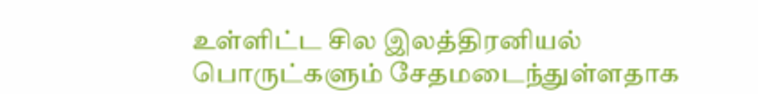உள்ளிட்ட சில இலத்திரனியல் பொருட்களும் சேதமடைந்துள்ளதாக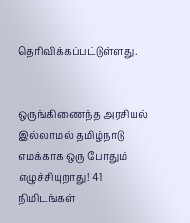தெரிவிக்கப்பட்டுள்ளது.


ஒருங்கிணைந்த அரசியல் இல்லாமல் தமிழ்நாடு எமக்காக ஒரு போதும் எழுச்சியுறாது! 41 நிமிடங்கள்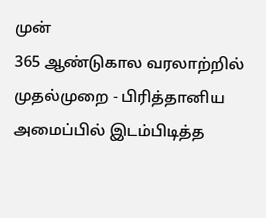முன்
365 ஆண்டுகால வரலாற்றில் முதல்முறை - பிரித்தானிய அமைப்பில் இடம்பிடித்த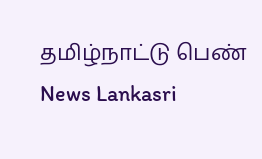தமிழ்நாட்டு பெண் News Lankasri